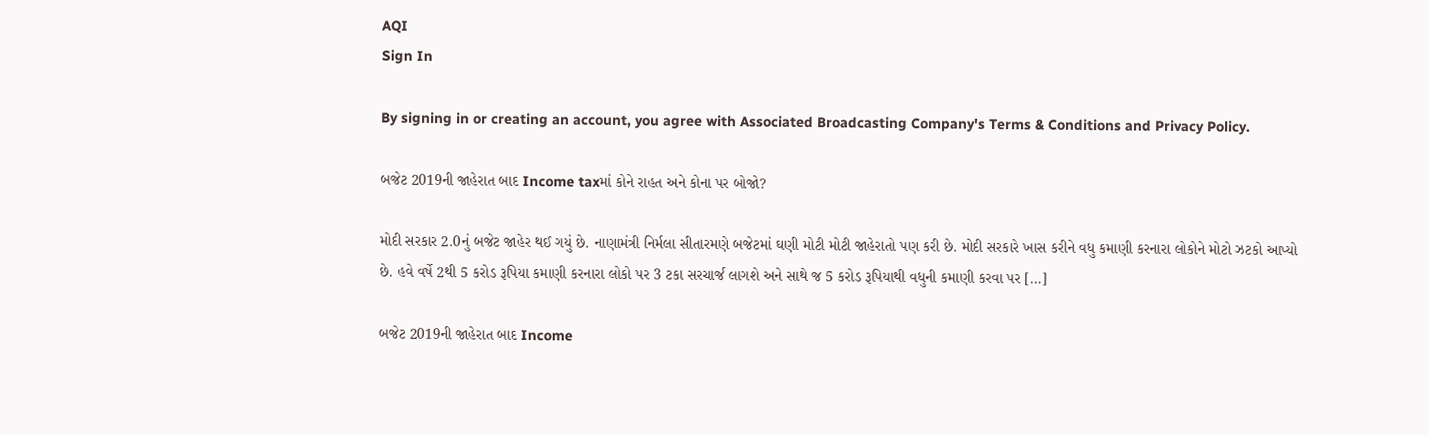AQI
Sign In

By signing in or creating an account, you agree with Associated Broadcasting Company's Terms & Conditions and Privacy Policy.

બજેટ 2019ની જાહેરાત બાદ Income taxમાં કોને રાહત અને કોના પર બોજો?

મોદી સરકાર 2.0નું બજેટ જાહેર થઈ ગયું છે. નાણામંત્રી નિર્મલા સીતારમણે બજેટમાં ઘણી મોટી મોટી જાહેરાતો પણ કરી છે. મોદી સરકારે ખાસ કરીને વધુ કમાણી કરનારા લોકોને મોટો ઝટકો આપ્યો છે. હવે વર્ષે 2થી 5 કરોડ રૂપિયા કમાણી કરનારા લોકો પર 3 ટકા સરચાર્જ લાગશે અને સાથે જ 5 કરોડ રૂપિયાથી વધુની કમાણી કરવા પર […]

બજેટ 2019ની જાહેરાત બાદ Income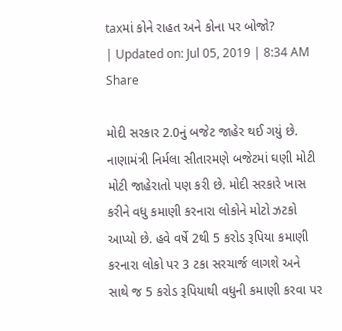taxમાં કોને રાહત અને કોના પર બોજો?
| Updated on: Jul 05, 2019 | 8:34 AM
Share

મોદી સરકાર 2.0નું બજેટ જાહેર થઈ ગયું છે. નાણામંત્રી નિર્મલા સીતારમણે બજેટમાં ઘણી મોટી મોટી જાહેરાતો પણ કરી છે. મોદી સરકારે ખાસ કરીને વધુ કમાણી કરનારા લોકોને મોટો ઝટકો આપ્યો છે. હવે વર્ષે 2થી 5 કરોડ રૂપિયા કમાણી કરનારા લોકો પર 3 ટકા સરચાર્જ લાગશે અને સાથે જ 5 કરોડ રૂપિયાથી વધુની કમાણી કરવા પર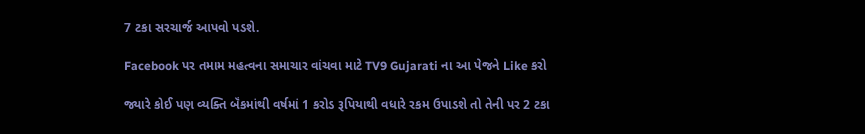7 ટકા સરચાર્જ આપવો પડશે.

Facebook પર તમામ મહત્વના સમાચાર વાંચવા માટે TV9 Gujarati ના આ પેજને Like કરો

જ્યારે કોઈ પણ વ્યક્તિ બૅંકમાંથી વર્ષમાં 1 કરોડ રૂપિયાથી વધારે રકમ ઉપાડશે તો તેની પર 2 ટકા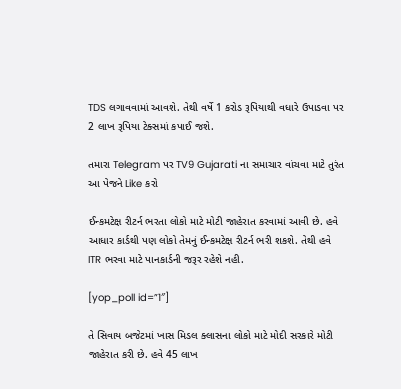TDS લગાવવામાં આવશે. તેથી વર્ષે 1 કરોડ રૂપિયાથી વધારે ઉપાડવા પર 2 લાખ રૂપિયા ટેક્સમાં કપાઈ જશે.

તમારા Telegram પર TV9 Gujarati ના સમાચાર વાંચવા માટે તુરંત આ પેજને Like કરો

ઈન્કમટેક્ષ રીટર્ન ભરતા લોકો માટે મોટી જાહેરાત કરવામાં આવી છે. હવે આધાર કાર્ડથી પણ લોકો તેમનું ઈન્કમટેક્ષ રીટર્ન ભરી શકશે. તેથી હવે ITR ભરવા માટે પાનકાર્ડની જરૂર રહેશે નહી.

[yop_poll id=”1″]

તે સિવાય બજેટમાં ખાસ મિડલ ક્લાસના લોકો માટે મોદી સરકારે મોટી જાહેરાત કરી છે. હવે 45 લાખ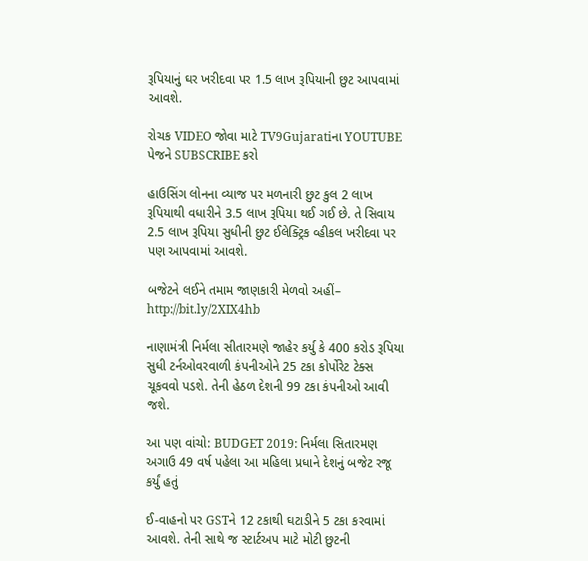રૂપિયાનું ઘર ખરીદવા પર 1.5 લાખ રૂપિયાની છુટ આપવામાં આવશે.

રોચક VIDEO જોવા માટે TV9Gujaratiના YOUTUBE પેજને SUBSCRIBE કરો

હાઉસિંગ લોનના વ્યાજ પર મળનારી છુટ કુલ 2 લાખ રૂપિયાથી વધારીને 3.5 લાખ રૂપિયા થઈ ગઈ છે. તે સિવાય 2.5 લાખ રૂપિયા સુધીની છુટ ઈલેક્ટ્રિક વ્હીકલ ખરીદવા પર પણ આપવામાં આવશે.

બજેટને લઈને તમામ જાણકારી મેળવો અહીં– http://bit.ly/2XIX4hb

નાણામંત્રી નિર્મલા સીતારમણે જાહેર કર્યુ કે 400 કરોડ રૂપિયા સુધી ટર્નઓવરવાળી કંપનીઓને 25 ટકા કોર્પોરેટ ટેક્સ ચૂકવવો પડશે. તેની હેઠળ દેશની 99 ટકા કંપનીઓ આવી જશે.

આ પણ વાંચો: BUDGET 2019: નિર્મલા સિતારમણ અગાઉ 49 વર્ષ પહેલા આ મહિલા પ્રધાને દેશનું બજેટ રજૂ કર્યું હતું

ઈ-વાહનો પર GSTને 12 ટકાથી ઘટાડીને 5 ટકા કરવામાં આવશે. તેની સાથે જ સ્ટાર્ટઅપ માટે મોટી છુટની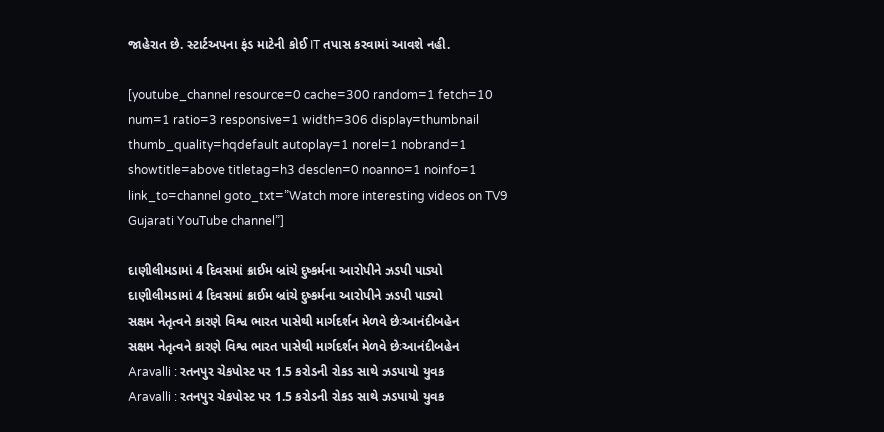જાહેરાત છે. સ્ટાર્ટઅપના ફંડ માટેની કોઈ IT તપાસ કરવામાં આવશે નહી.

[youtube_channel resource=0 cache=300 random=1 fetch=10 num=1 ratio=3 responsive=1 width=306 display=thumbnail thumb_quality=hqdefault autoplay=1 norel=1 nobrand=1 showtitle=above titletag=h3 desclen=0 noanno=1 noinfo=1 link_to=channel goto_txt=”Watch more interesting videos on TV9 Gujarati YouTube channel”]

દાણીલીમડામાં 4 દિવસમાં ક્રાઈમ બ્રાંચે દુષ્કર્મના આરોપીને ઝડપી પાડ્યો
દાણીલીમડામાં 4 દિવસમાં ક્રાઈમ બ્રાંચે દુષ્કર્મના આરોપીને ઝડપી પાડ્યો
સક્ષમ નેતૃત્વને કારણે વિશ્વ ભારત પાસેથી માર્ગદર્શન મેળવે છેઃઆનંદીબહેન
સક્ષમ નેતૃત્વને કારણે વિશ્વ ભારત પાસેથી માર્ગદર્શન મેળવે છેઃઆનંદીબહેન
Aravalli : રતનપુર ચેકપોસ્ટ પર 1.5 કરોડની રોકડ સાથે ઝડપાયો યુવક
Aravalli : રતનપુર ચેકપોસ્ટ પર 1.5 કરોડની રોકડ સાથે ઝડપાયો યુવક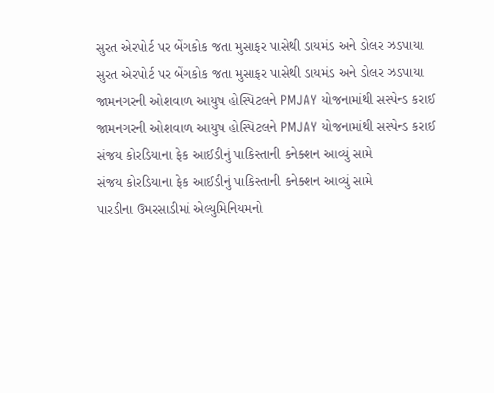સુરત એરપોર્ટ પર બેંગકોક જતા મુસાફર પાસેથી ડાયમંડ અને ડોલર ઝડપાયા
સુરત એરપોર્ટ પર બેંગકોક જતા મુસાફર પાસેથી ડાયમંડ અને ડોલર ઝડપાયા
જામનગરની ઓશવાળ આયુષ હોસ્પિટલને PMJAY યોજનામાંથી સસ્પેન્ડ કરાઈ
જામનગરની ઓશવાળ આયુષ હોસ્પિટલને PMJAY યોજનામાંથી સસ્પેન્ડ કરાઈ
સંજય કોરડિયાના ફેક આઈડીનું પાકિસ્તાની કનેક્શન આવ્યું સામે
સંજય કોરડિયાના ફેક આઈડીનું પાકિસ્તાની કનેક્શન આવ્યું સામે
પારડીના ઉમરસાડીમાં એલ્યુમિનિયમનો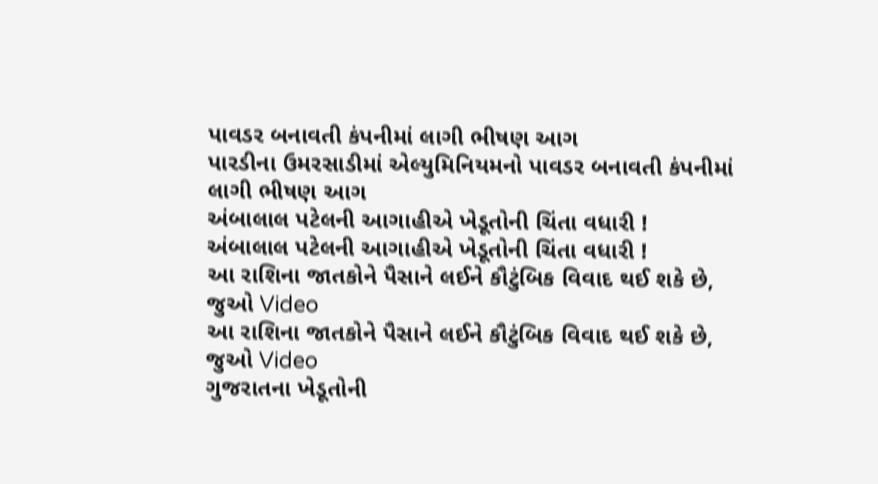પાવડર બનાવતી કંપનીમાં લાગી ભીષણ આગ
પારડીના ઉમરસાડીમાં એલ્યુમિનિયમનો પાવડર બનાવતી કંપનીમાં લાગી ભીષણ આગ
અંબાલાલ પટેલની આગાહીએ ખેડૂતોની ચિંતા વધારી !
અંબાલાલ પટેલની આગાહીએ ખેડૂતોની ચિંતા વધારી !
આ રાશિના જાતકોને પૈસાને લઈને કૌટુંબિક વિવાદ થઈ શકે છે, જુઓ Video
આ રાશિના જાતકોને પૈસાને લઈને કૌટુંબિક વિવાદ થઈ શકે છે, જુઓ Video
ગુજરાતના ખેડૂતોની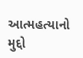આત્મહત્યાનો મુદ્દો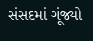સંસદમાં ગૂંજ્યો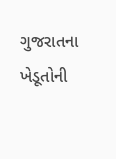ગુજરાતના ખેડૂતોની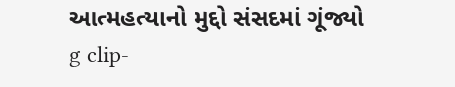આત્મહત્યાનો મુદ્દો સંસદમાં ગૂંજ્યો
g clip-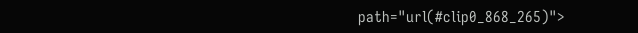path="url(#clip0_868_265)">